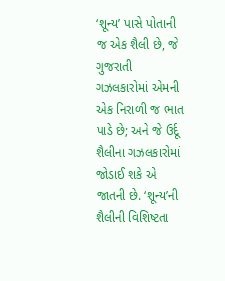‘શૂન્ય’ પાસે પોતાની જ એક શૈલી છે, જે ગુજરાતી ગઝલકારોમાં એમની એક નિરાળી જ ભાત પાડે છે; અને જે ઉર્દૂ શૈલીના ગઝલકારોમાં જોડાઈ શકે એ જાતની છે. ‘શૂન્ય’ની શૈલીની વિશિષ્ટતા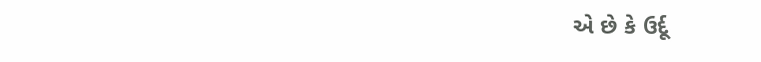એ છે કે ઉર્દૂ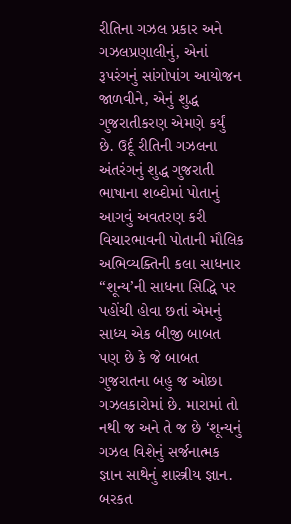રીતિના ગઝલ પ્રકાર અને ગઝલપ્રણાલીનું, એનાં રૂપરંગનું સાંગોપાંગ આયોજન જાળવીને, એનું શુદ્ધ ગુજરાતીકરણ એમણે કર્યું છે. ઉર્દૂ રીતિની ગઝલના અંતરંગનું શુદ્ધ ગુજરાતી ભાષાના શબ્દોમાં પોતાનું આગવું અવતરણ કરી વિચારભાવની પોતાની મૌલિક અભિવ્યક્તિની કલા સાધનાર “શૂન્ય’ની સાધના સિદ્ધિ પર પહોંચી હોવા છતાં એમનું સાધ્ય એક બીજી બાબત પણ છે કે જે બાબત ગુજરાતના બહુ જ ઓછા ગઝલકારોમાં છે. મારામાં તો નથી જ અને તે જ છે ‘શૂન્યનું ગઝલ વિશેનું સર્જનાત્મક જ્ઞાન સાથેનું શાસ્ત્રીય જ્ઞાન.
બરકત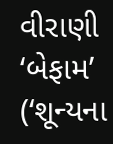વીરાણી ‘બેફામ’
(‘શૂન્યના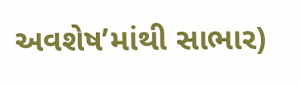અવશેષ’માંથી સાભાર)